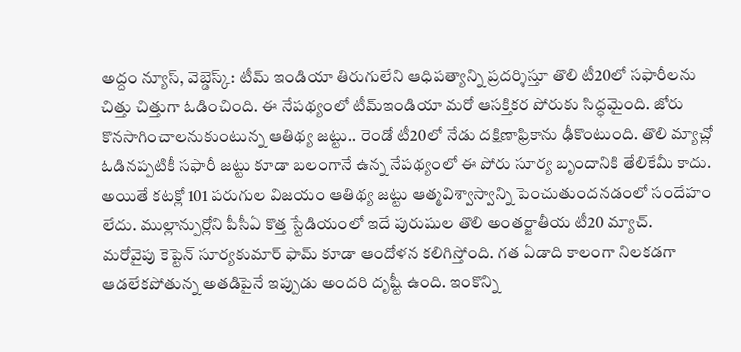అద్దం న్యూస్, వెబ్డెస్క్: టీమ్ ఇండియా తిరుగులేని ఆధిపత్యాన్ని ప్రదర్శిస్తూ తొలి టీ20లో సఫారీలను చిత్తు చిత్తుగా ఓడించింది. ఈ నేపథ్యంలో టీమ్ఇండియా మరో ఆసక్తికర పోరుకు సిద్ధమైంది. జోరు కొనసాగించాలనుకుంటున్న ఆతిథ్య జట్టు.. రెండో టీ20లో నేడు దక్షిణాఫ్రికాను ఢీకొంటుంది. తొలి మ్యాచ్లో ఓడినప్పటికీ సఫారీ జట్టు కూడా బలంగానే ఉన్న నేపథ్యంలో ఈ పోరు సూర్య బృందానికి తేలికేమీ కాదు. అయితే కటక్లో 101 పరుగుల విజయం ఆతిథ్య జట్టు ఆత్మవిశ్వాస్వాన్ని పెంచుతుందనడంలో సందేహం లేదు. ముల్లాన్పుర్లోని పీసీఏ కొత్త స్టేడియంలో ఇదే పురుషుల తొలి అంతర్జాతీయ టీ20 మ్యాచ్.
మరోవైపు కెప్టెన్ సూర్యకుమార్ ఫామ్ కూడా ఆందోళన కలిగిస్తోంది. గత ఏడాది కాలంగా నిలకడగా ఆడలేకపోతున్న అతడిపైనే ఇప్పుడు అందరి దృష్టీ ఉంది. ఇంకొన్ని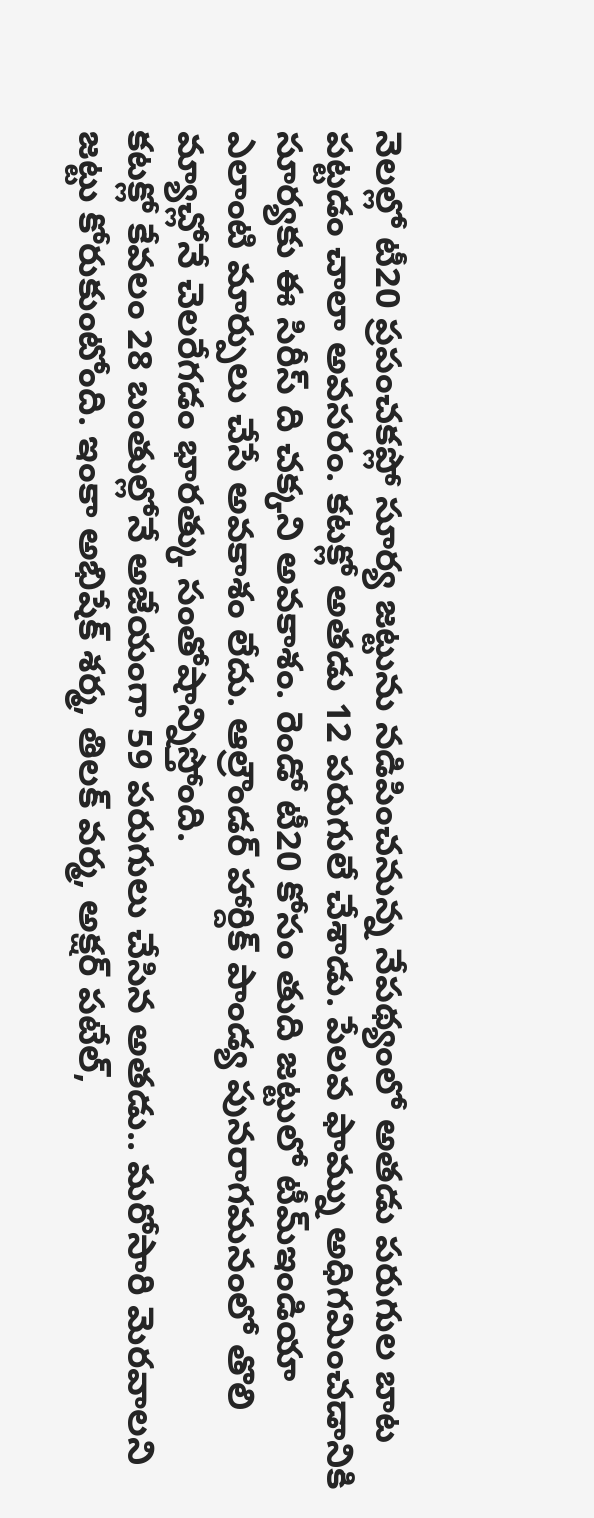నెలల్లో టీ20 ప్రపంచకప్లో సూర్య జట్టును నడిపించనున్న నేపథ్యంలో అతడు పరుగుల బాట పట్టడం చాలా అవసరం. కటక్లో అతడు 12 పరుగులే చేశాడు. పేలవ ఫామ్ను అధిగమించడానికి సూర్యకు ఈ సిరీస్ ది చక్కని అవకాశం. రెండో టీ20 కోసం తుది జట్టులో టీమ్ఇండియా ఎలాంటి మార్పులు చేసే అవకాశం లేదు. ఆల్రౌండర్ హార్దిక్ పాండ్య పునరాగమనంలో తొలి మ్యాచ్లోనే చెలరేగడం భారత్కు సంతోషాన్నిస్తోంది.
కటక్లో కేవలం 28 బంతుల్లోనే అజేయంగా 59 పరుగులు చేసిన అతడు.. మరోసారి మెరవాలని జట్టు కోరుకుంటోంది. ఇంకా అభిషేక్ శర్మ, తిలక్ వర్మ, అక్షర్ పటేల్,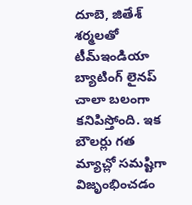దూబె, జితేశ్ శర్మలతో టీమ్ఇండియా బ్యాటింగ్ లైనప్ చాలా బలంగా కనిపిస్తోంది. ఇక బౌలర్లు గత మ్యాచ్లో సమష్టిగా విజృంభించడం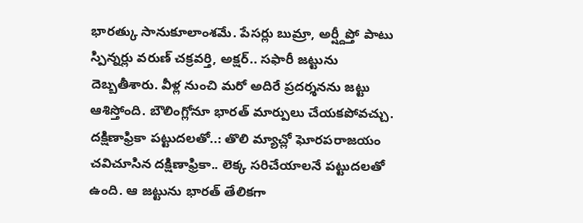భారత్కు సానుకూలాంశమే. పేసర్లు బుమ్రా, అర్ష్దీప్తో పాటు స్పిన్నర్లు వరుణ్ చక్రవర్తి, అక్షర్.. సఫారీ జట్టును దెబ్బతీశారు. వీళ్ల నుంచి మరో అదిరే ప్రదర్శనను జట్టు ఆశిస్తోంది. బౌలింగ్లోనూ భారత్ మార్పులు చేయకపోవచ్చు.
దక్షిణాఫ్రికా పట్టుదలతో..: తొలి మ్యాచ్లో ఘోరపరాజయం చవిచూసిన దక్షిణాఫ్రికా.. లెక్క సరిచేయాలనే పట్టుదలతో ఉంది. ఆ జట్టును భారత్ తేలికగా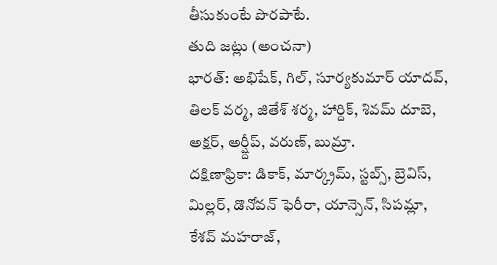తీసుకుంటే పొరపాటే.
తుది జట్లు (అంచనా)
భారత్: అభిషేక్, గిల్, సూర్యకుమార్ యాదవ్, తిలక్ వర్మ, జితేశ్ శర్మ, హార్దిక్, శివమ్ దూబె, అక్షర్, అర్ష్దీప్, వరుణ్, బుమ్రా.
దక్షిణాఫ్రికా: డికాక్, మార్క్రమ్, స్టబ్స్, బ్రెవిస్, మిల్లర్, డొనోవన్ ఫెరీరా, యాన్సెన్, సిపమ్లా, కేశవ్ మహరాజ్,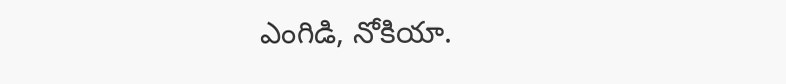ఎంగిడి, నోకియా.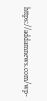https://addamnews.com/wp-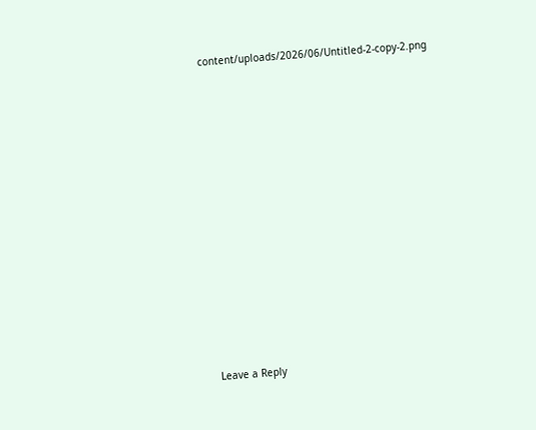content/uploads/2026/06/Untitled-2-copy-2.png














Leave a Reply